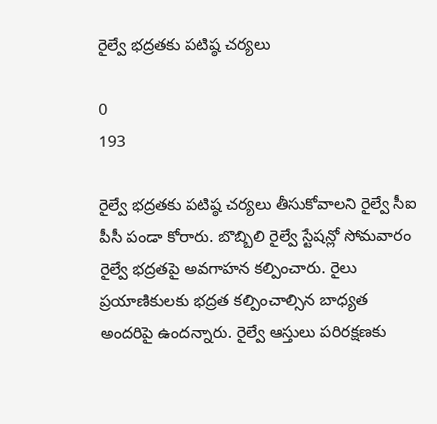రైల్వే భద్రతకు పటిష్ఠ చర్యలు

0
193

రైల్వే భద్రతకు పటిష్ఠ చర్యలు తీసుకోవాలని రైల్వే సీఐ పీసీ పండా కోరారు. బొబ్బిలి రైల్వే స్టేషన్లో సోమవారం రైల్వే భద్రతపై అవగాహన కల్పించారు. రైలు ప్రయాణికులకు భద్రత కల్పించాల్సిన బాధ్యత అందరిపై ఉందన్నారు. రైల్వే ఆస్తులు పరిరక్షణకు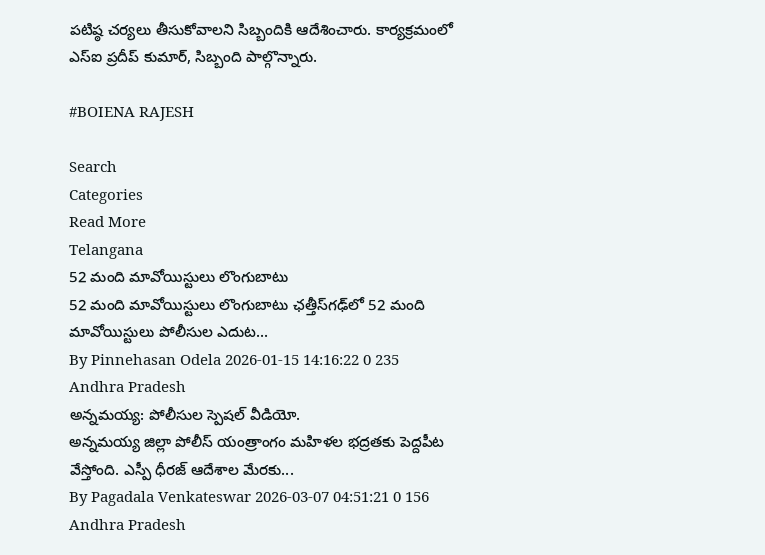పటిష్ఠ చర్యలు తీసుకోవాలని సిబ్బందికి ఆదేశించారు. కార్యక్రమంలో ఎస్ఐ ప్రదీప్ కుమార్, సిబ్బంది పాల్గొన్నారు.

#BOIENA RAJESH

Search
Categories
Read More
Telangana
52 మంది మావోయిస్టులు లొంగుబాటు
52 మంది మావోయిస్టులు లొంగుబాటు ఛత్తీస్‌గఢ్‌లో 52 మంది మావోయిస్టులు పోలీసుల ఎదుట...
By Pinnehasan Odela 2026-01-15 14:16:22 0 235
Andhra Pradesh
అన్నమయ్య: పోలీసుల స్పెషల్ వీడియో.
అన్నమయ్య జిల్లా పోలీస్ యంత్రాంగం మహిళల భద్రతకు పెద్దపీట వేస్తోంది. ఎస్పీ ధీరజ్ ఆదేశాల మేరకు...
By Pagadala Venkateswar 2026-03-07 04:51:21 0 156
Andhra Pradesh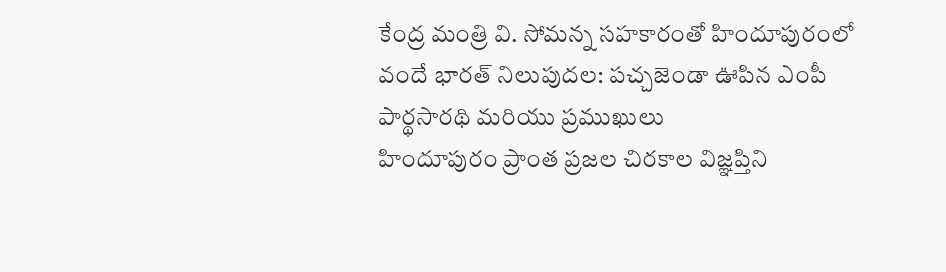కేంద్ర మంత్రి వి. సోమన్న సహకారంతో హిందూపురంలో వందే భారత్ నిలుపుదల: పచ్చజెండా ఊపిన ఎంపీ పార్థసారథి మరియు ప్రముఖులు
హిందూపురం ప్రాంత ప్రజల చిరకాల విజ్ఞప్తిని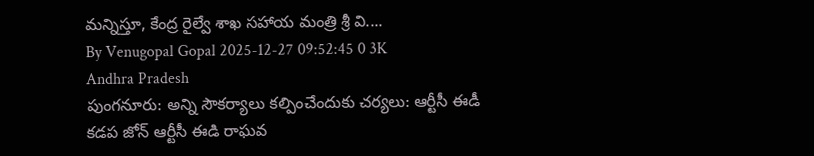మన్నిస్తూ, కేంద్ర రైల్వే శాఖ సహాయ మంత్రి శ్రీ వి....
By Venugopal Gopal 2025-12-27 09:52:45 0 3K
Andhra Pradesh
పుంగనూరు: అన్ని సౌకర్యాలు కల్పించేందుకు చర్యలు: ఆర్టీసీ ఈడీ
కడప జోన్ ఆర్టీసీ ఈడి రాఘవ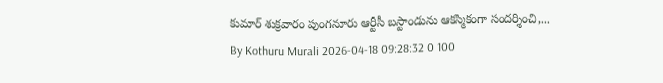కుమార్ శుక్రవారం పుంగనూరు ఆర్టీసీ బస్టాండును ఆకస్మికంగా సందర్శించి,...
By Kothuru Murali 2026-04-18 09:28:32 0 100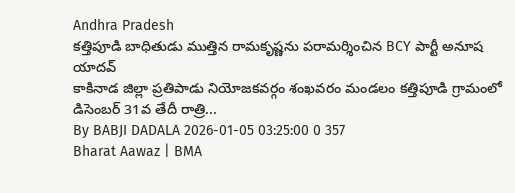Andhra Pradesh
కత్తిపూడి బాధితుడు ముత్తిన రామకృష్ణను పరామర్శించిన BCY పార్టీ అనూష యాదవ్
కాకినాడ జిల్లా ప్రతిపాడు నియోజకవర్గం శంఖవరం మండలం కత్తిపూడి గ్రామంలో డిసెంబర్ 31వ తేదీ రాత్రి...
By BABJI DADALA 2026-01-05 03:25:00 0 357
Bharat Aawaz | BMA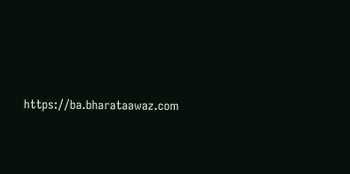https://ba.bharataawaz.com